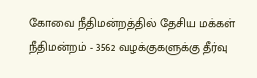கோவை நீதிமன்றத்தில் தேசிய மக்கள் நீதிமன்றம் - 3562 வழக்குகளுக்கு தீர்வு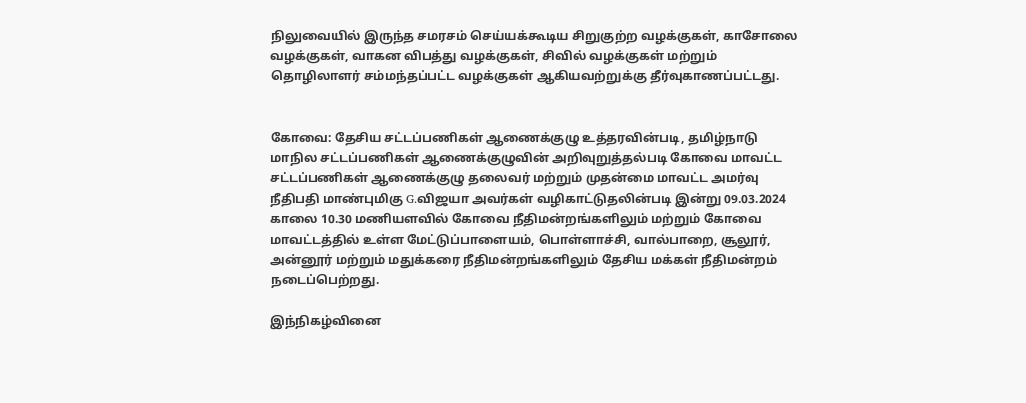நிலுவையில் இருந்த சமரசம் செய்யக்கூடிய சிறுகுற்ற வழக்குகள், காசோலை வழக்குகள், வாகன விபத்து வழக்குகள், சிவில் வழக்குகள் மற்றும் தொழிலாளர் சம்மந்தப்பட்ட வழக்குகள் ஆகியவற்றுக்கு தீர்வுகாணப்பட்டது.


கோவை: தேசிய சட்டப்பணிகள் ஆணைக்குழு உத்தரவின்படி, தமிழ்நாடு மாநில சட்டப்பணிகள் ஆணைக்குழுவின் அறிவுறுத்தல்படி கோவை மாவட்ட சட்டப்பணிகள் ஆணைக்குழு தலைவர் மற்றும் முதன்மை மாவட்ட அமர்வு நீதிபதி மாண்புமிகு G.விஜயா அவர்கள் வழிகாட்டுதலின்படி இன்று 09.03.2024 காலை 10.30 மணியளவில் கோவை நீதிமன்றங்களிலும் மற்றும் கோவை மாவட்டத்தில் உள்ள மேட்டுப்பாளையம், பொள்ளாச்சி, வால்பாறை, சூலூர், அன்னூர் மற்றும் மதுக்கரை நீதிமன்றங்களிலும் தேசிய மக்கள் நீதிமன்றம் நடைப்பெற்றது.

இந்நிகழ்வினை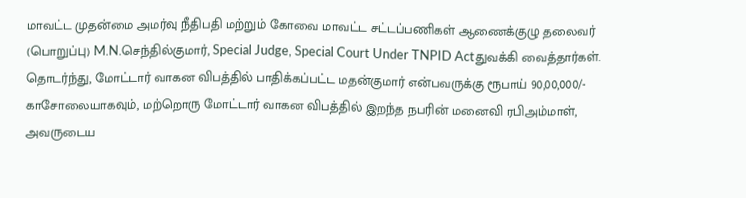மாவட்ட முதன்மை அமர்வு நீதிபதி மற்றும் கோவை மாவட்ட சட்டப்பணிகள் ஆணைக்குழு தலைவர் (பொறுப்பு) M.N.செந்தில்குமார், Special Judge, Special Court Under TNPID Actதுவக்கி வைத்தார்கள். தொடர்ந்து, மோட்டார் வாகன விபத்தில் பாதிக்கப்பட்ட மதன்குமார் என்பவருக்கு ரூபாய் 90,00,000/- காசோலையாகவும், மற்றொரு மோட்டார் வாகன விபத்தில் இறந்த நபரின் மனைவி ரபிஅம்மாள், அவருடைய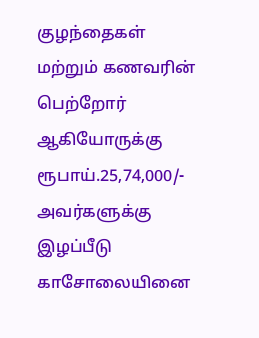குழந்தைகள் மற்றும் கணவரின் பெற்றோர் ஆகியோருக்கு ரூபாய்.25,74,000/- அவர்களுக்கு இழப்பீடு காசோலையினை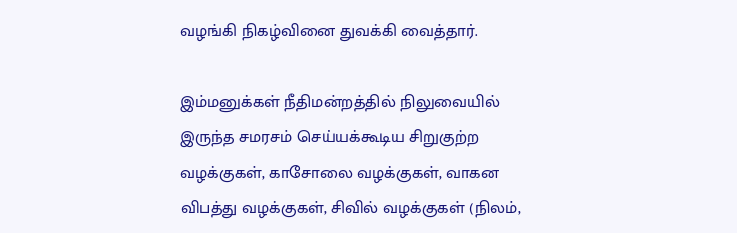வழங்கி நிகழ்வினை துவக்கி வைத்தார்.

இம்மனுக்கள் நீதிமன்றத்தில் நிலுவையில் இருந்த சமரசம் செய்யக்கூடிய சிறுகுற்ற வழக்குகள், காசோலை வழக்குகள், வாகன விபத்து வழக்குகள், சிவில் வழக்குகள் (நிலம்,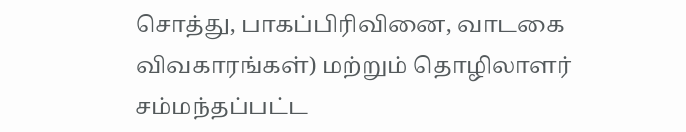சொத்து, பாகப்பிரிவினை, வாடகை விவகாரங்கள்) மற்றும் தொழிலாளர் சம்மந்தப்பட்ட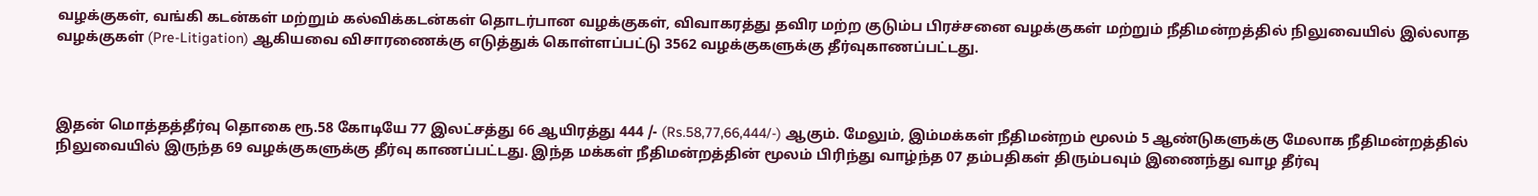வழக்குகள், வங்கி கடன்கள் மற்றும் கல்விக்கடன்கள் தொடர்பான வழக்குகள், விவாகரத்து தவிர மற்ற குடும்ப பிரச்சனை வழக்குகள் மற்றும் நீதிமன்றத்தில் நிலுவையில் இல்லாத வழக்குகள் (Pre-Litigation) ஆகியவை விசாரணைக்கு எடுத்துக் கொள்ளப்பட்டு 3562 வழக்குகளுக்கு தீர்வுகாணப்பட்டது.



இதன் மொத்தத்தீர்வு தொகை ரூ.58 கோடியே 77 இலட்சத்து 66 ஆயிரத்து 444 /- (Rs.58,77,66,444/-) ஆகும். மேலும், இம்மக்கள் நீதிமன்றம் மூலம் 5 ஆண்டுகளுக்கு மேலாக நீதிமன்றத்தில் நிலுவையில் இருந்த 69 வழக்குகளுக்கு தீர்வு காணப்பட்டது. இந்த மக்கள் நீதிமன்றத்தின் மூலம் பிரிந்து வாழ்ந்த 07 தம்பதிகள் திரும்பவும் இணைந்து வாழ தீர்வு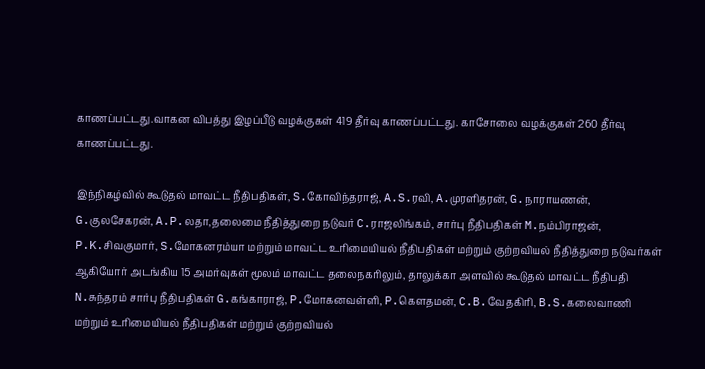காணப்பட்டது.வாகன விபத்து இழப்பீடு வழக்குகள் 419 தீர்வு காணப்பட்டது. காசோலை வழக்குகள் 260 தீர்வு காணப்பட்டது.

இந்நிகழ்வில் கூடுதல் மாவட்ட நீதிபதிகள், S.கோவிந்தராஜ், A.S.ரவி, A.முரளிதரன், G.நாராயணன், G.குலசேகரன், A.P.லதா,தலைமை நீதித்துறை நடுவர் C.ராஜலிங்கம், சார்பு நீதிபதிகள் M.நம்பிராஜன், P.K.சிவகுமார், S.மோகனரம்யா மற்றும் மாவட்ட உரிமையியல் நீதிபதிகள் மற்றும் குற்றவியல் நீதித்துறை நடுவர்கள் ஆகியோர் அடங்கிய 15 அமர்வுகள் மூலம் மாவட்ட தலைநகரிலும், தாலுக்கா அளவில் கூடுதல் மாவட்ட நீதிபதி N.சுந்தரம் சார்பு நீதிபதிகள் G.கங்காராஜ், P.மோகனவள்ளி, P.கௌதமன், C.B.வேதகிரி, B.S.கலைவாணி மற்றும் உரிமையியல் நீதிபதிகள் மற்றும் குற்றவியல்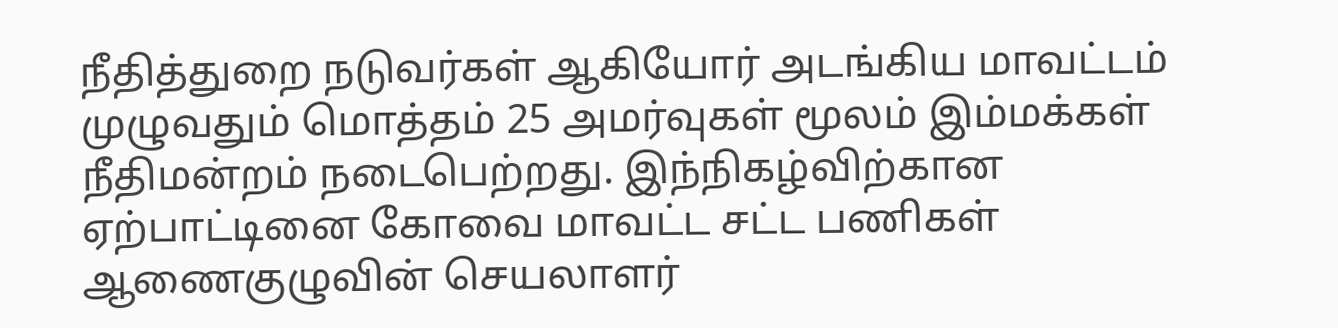நீதித்துறை நடுவர்கள் ஆகியோர் அடங்கிய மாவட்டம் முழுவதும் மொத்தம் 25 அமர்வுகள் மூலம் இம்மக்கள் நீதிமன்றம் நடைபெற்றது. இந்நிகழ்விற்கான ஏற்பாட்டினை கோவை மாவட்ட சட்ட பணிகள் ஆணைகுழுவின் செயலாளர்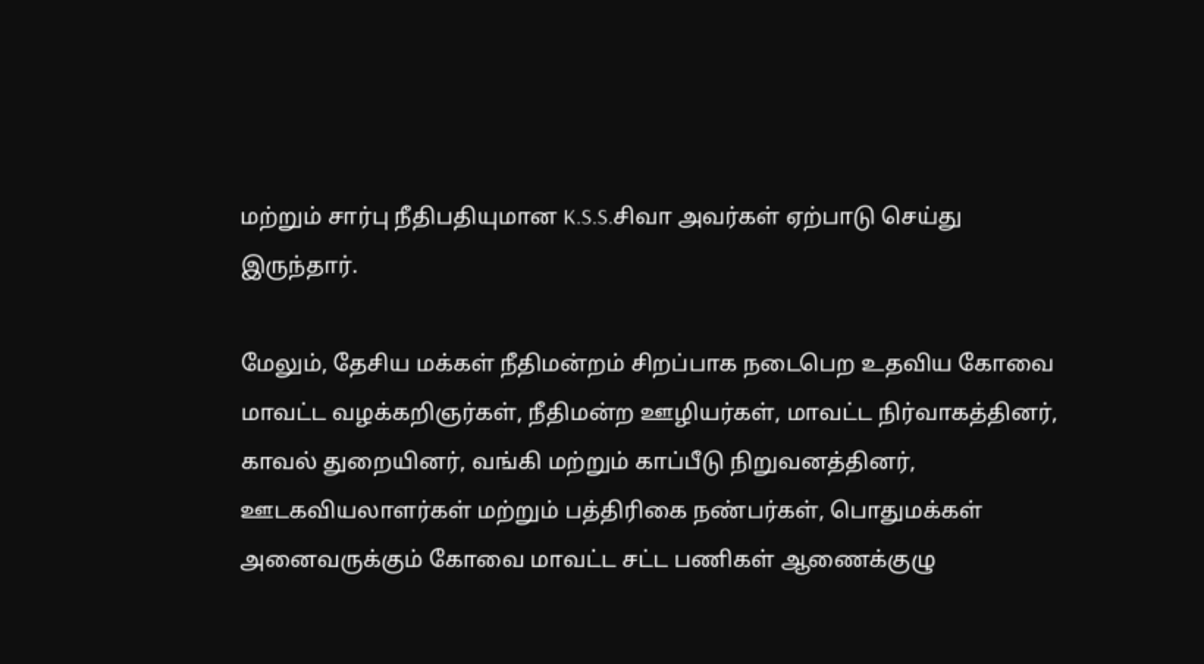மற்றும் சார்பு நீதிபதியுமான K.S.S.சிவா அவர்கள் ஏற்பாடு செய்து இருந்தார்.

மேலும், தேசிய மக்கள் நீதிமன்றம் சிறப்பாக நடைபெற உதவிய கோவை மாவட்ட வழக்கறிஞர்கள், நீதிமன்ற ஊழியர்கள், மாவட்ட நிர்வாகத்தினர், காவல் துறையினர், வங்கி மற்றும் காப்பீடு நிறுவனத்தினர், ஊடகவியலாளர்கள் மற்றும் பத்திரிகை நண்பர்கள், பொதுமக்கள் அனைவருக்கும் கோவை மாவட்ட சட்ட பணிகள் ஆணைக்குழு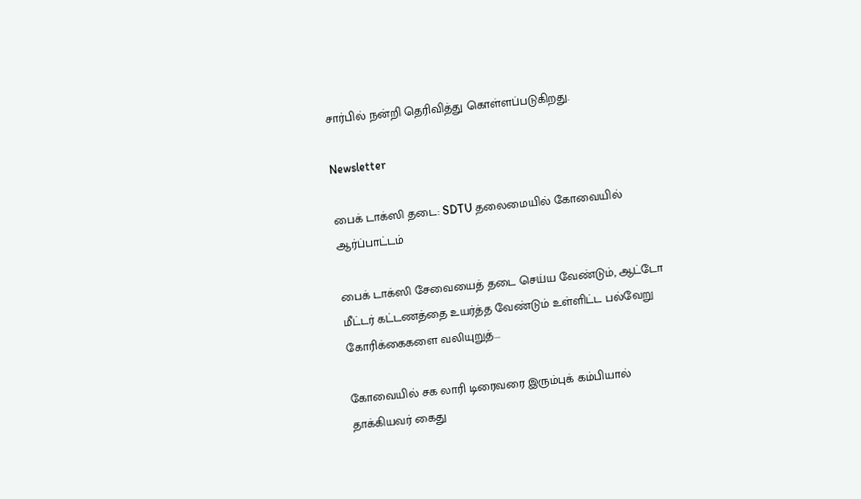சார்பில் நன்றி தெரிவித்து கொள்ளப்படுகிறது.

Newsletter

பைக் டாக்ஸி தடை: SDTU தலைமையில் கோவையில் ஆர்ப்பாட்டம்

பைக் டாக்ஸி சேவையைத் தடை செய்ய வேண்டும், ஆட்டோ மீட்டர் கட்டணத்தை உயர்த்த வேண்டும் உள்ளிட்ட பல்வேறு கோரிக்கைகளை வலியுறுத்...

கோவையில் சக லாரி டிரைவரை இரும்புக் கம்பியால் தாக்கியவர் கைது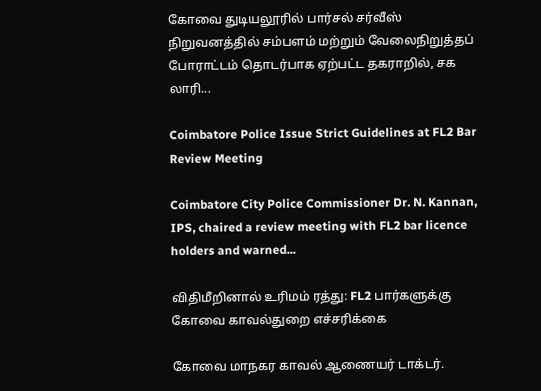கோவை துடியலூரில் பார்சல் சர்வீஸ் நிறுவனத்தில் சம்பளம் மற்றும் வேலைநிறுத்தப் போராட்டம் தொடர்பாக ஏற்பட்ட தகராறில், சக லாரி...

Coimbatore Police Issue Strict Guidelines at FL2 Bar Review Meeting

Coimbatore City Police Commissioner Dr. N. Kannan, IPS, chaired a review meeting with FL2 bar licence holders and warned...

விதிமீறினால் உரிமம் ரத்து: FL2 பார்களுக்கு கோவை காவல்துறை எச்சரிக்கை

கோவை மாநகர காவல் ஆணையர் டாக்டர்.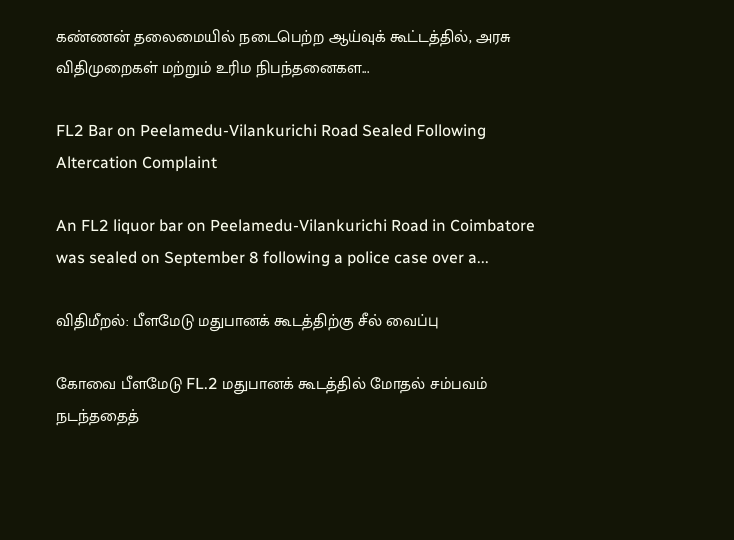கண்ணன் தலைமையில் நடைபெற்ற ஆய்வுக் கூட்டத்தில், அரசு விதிமுறைகள் மற்றும் உரிம நிபந்தனைகள...

FL2 Bar on Peelamedu-Vilankurichi Road Sealed Following Altercation Complaint

An FL2 liquor bar on Peelamedu-Vilankurichi Road in Coimbatore was sealed on September 8 following a police case over a...

விதிமீறல்: பீளமேடு மதுபானக் கூடத்திற்கு சீல் வைப்பு

கோவை பீளமேடு FL.2 மதுபானக் கூடத்தில் மோதல் சம்பவம் நடந்ததைத்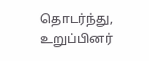தொடர்ந்து, உறுப்பினர்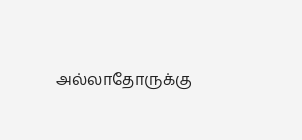அல்லாதோருக்கு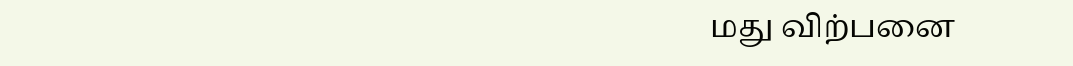மது விற்பனை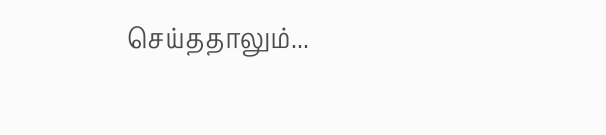செய்ததாலும்...